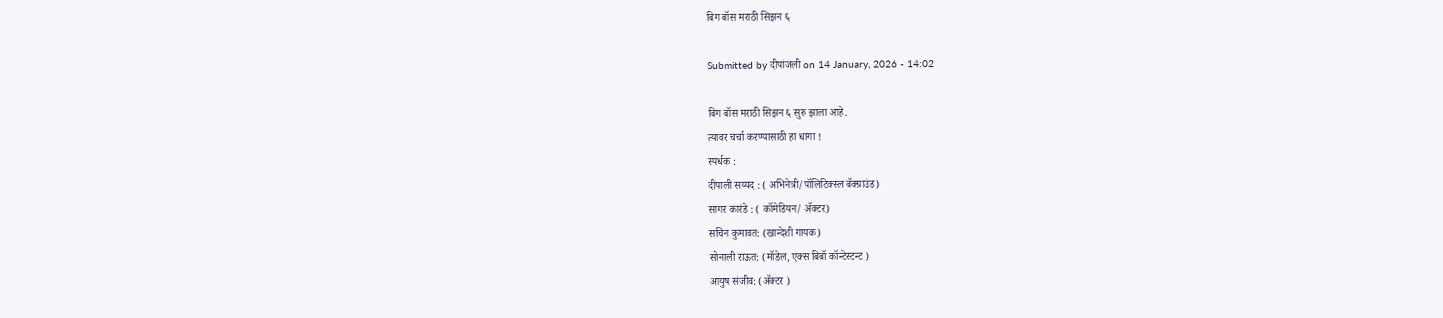बिग बॉस मराठी सिझन ६

Submitted by दीपांजली on 14 January, 2026 - 14:02

बिग बॉस मराठी सिझन ६ सुरु झाला आहे.
त्यावर चर्चा करण्यासाठी हा धागा !
स्पर्धक :
दीपाली सय्यद : ( अभिनेत्री/पॉलिटिक्स्ल बॅक्ग्राउंड)
सागर कारंडे : ( कॉमेडियन/ अ‍ॅक्टर)
सचिन कुमावत: (खान्देशी गायक)
सोनाली राऊत: (मॉडेल, एक्स बिबॉ कॉन्टेस्टन्ट )
आयुष संजीव: (अ‍ॅक्टर )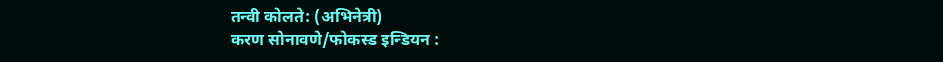तन्वी कोलते: (अभिनेत्री)
करण सोनावणे/फोकस्ड इन्डियन :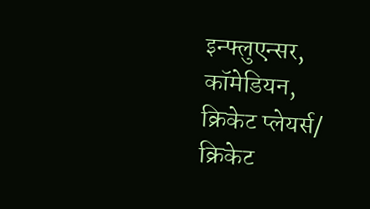इन्फ्लुएन्सर, कॉमेडियन, क्रिकेट प्लेयर्स/ क्रिकेट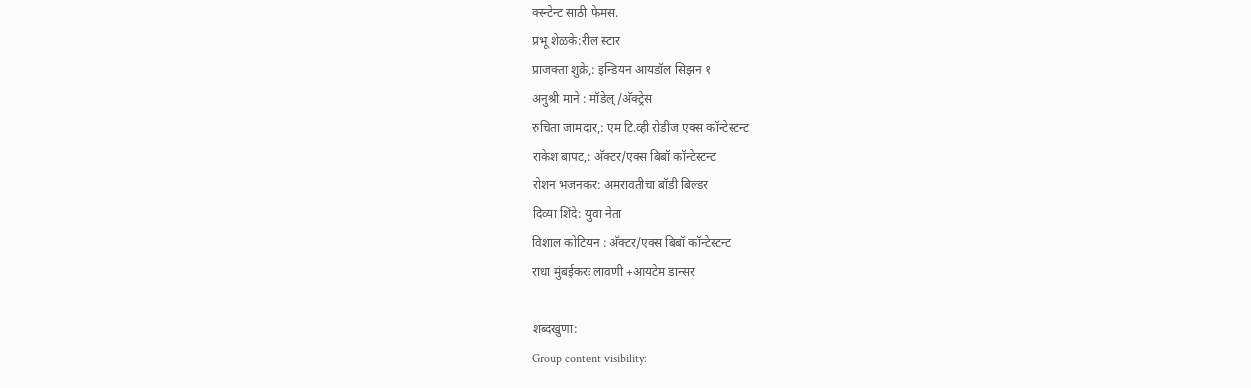क्स्न्टेन्ट साठी फेमस.
प्रभू शेळके:रील स्टार
प्राजक्ता शुक्रे,: इन्डियन आयडॉल सिझन १
अनुश्री माने : मॉडेल्/अ‍ॅक्ट्रेस
रुचिता जामदार,: एम टि.व्ही रोडीज एक्स कॉन्टेस्टन्ट
राकेश बापट,: अ‍ॅक्टर/एक्स बिबॉ कॉन्टेस्टन्ट
रोशन भजनकर: अमरावतीचा बॉडी बिल्डर
दिव्या शिंदे: युवा नेता
विशाल कोटियन : अ‍ॅक्टर/एक्स बिबॉ कॉन्टेस्टन्ट
राधा मुंबईकरः लावणी +आयटेम डान्सर

शब्दखुणा:
Group content visibility: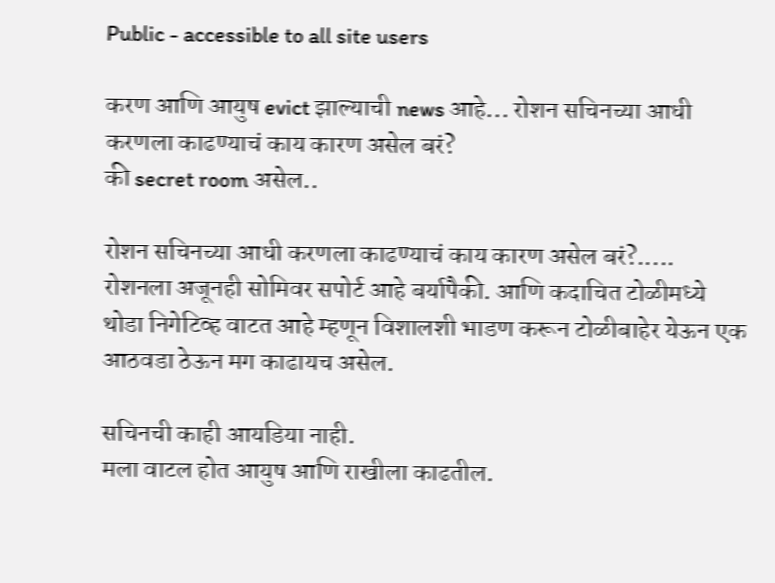Public - accessible to all site users

करण आणि आयुष evict झाल्याची news आहे... रोशन सचिनच्या आधी करणला काढण्याचं काय कारण असेल बरं?
की secret room असेल..

रोशन सचिनच्या आधी करणला काढण्याचं काय कारण असेल बरं?.....
रोशनला अजूनही सोमिवर सपोर्ट आहे बर्यापैकी. आणि कदाचित टोळीमध्ये थोडा निगेटिव्ह वाटत आहे म्हणून विशालशी भाडण करून टोळीबाहेर येऊन एक आठवडा ठेऊन मग काढायच असेल.

सचिनची काही आयडिया नाही.
मला वाटल होत आयुष आणि राखीला काढतील.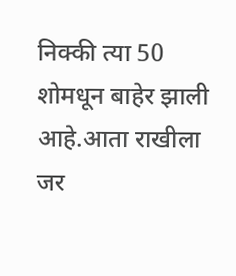निक्की त्या 50 शोमधून बाहेर झाली आहे.आता राखीला जर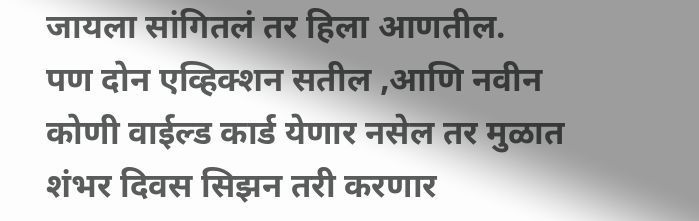जायला सांगितलं तर हिला आणतील.
पण दोन एव्हिक्शन सतील ,आणि नवीन कोणी वाईल्ड कार्ड येणार नसेल तर मुळात शंभर दिवस सिझन तरी करणार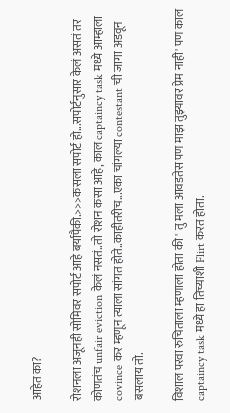आहेत का?

रोशनला अजूनही सोमिवर सपोर्ट आहे बर्यापैकी.>>>कसला सपोर्ट हो...सपोर्टनुसार केलं असतं तर कोणतंच unfair eviction केलं नसतं..तो रोशन कसा आहे, काल captaincy task मध्ये आम्हाला covince कर म्हणून त्याला सांगत होते..काहीतरीच...एका चांगल्या contestant ची जागा अडवून बसलाय तो.

विशाल परवा रुचिताला म्हणाला होता की ' तु मला आवडतेस पण माझ तुझ्यावर प्रेम नाही' पण काल captaincy task मध्ये हा तिच्याशी Flirt करत होता.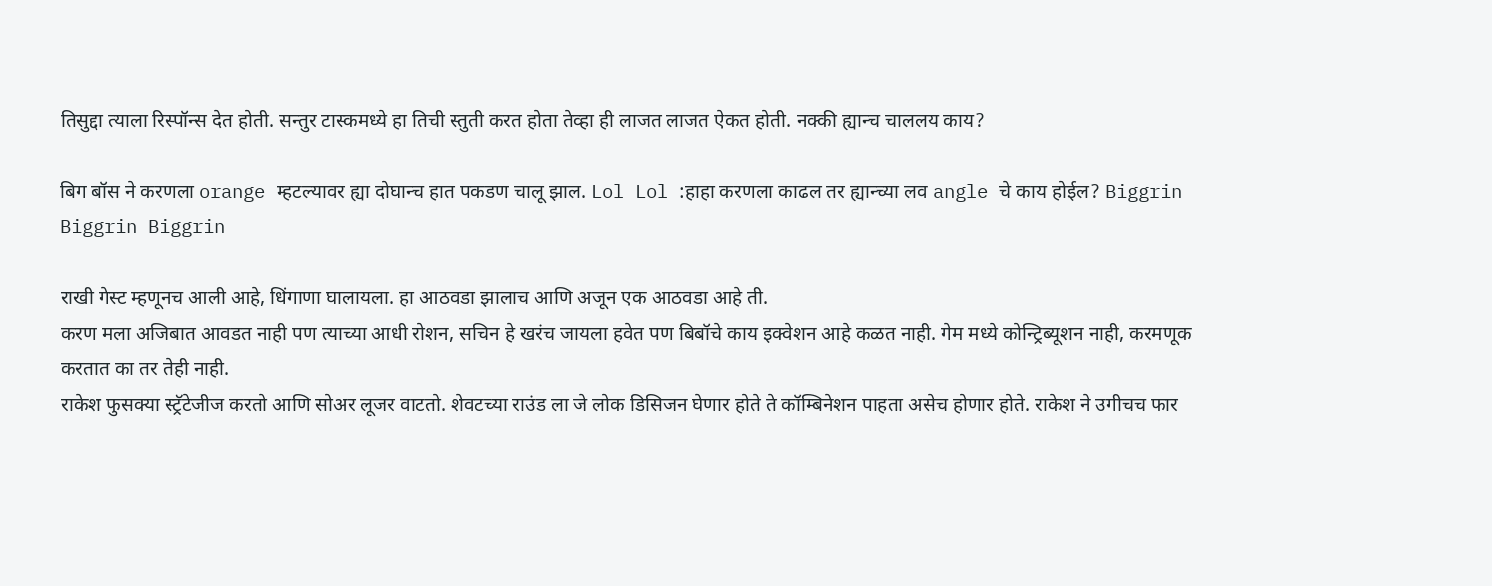तिसुद्दा त्याला रिस्पॉन्स देत होती. सन्तुर टास्कमध्ये हा तिची स्तुती करत होता तेव्हा ही लाजत लाजत ऐकत होती. नक्की ह्यान्च चाललय काय?

बिग बॉस ने करणला orange म्हटल्यावर ह्या दोघान्च हात पकडण चालू झाल. Lol Lol :हाहा करणला काढल तर ह्यान्च्या लव angle चे काय होईल? Biggrin Biggrin Biggrin

राखी गेस्ट म्हणूनच आली आहे, धिंगाणा घालायला. हा आठवडा झालाच आणि अजून एक आठवडा आहे ती.
करण मला अजिबात आवडत नाही पण त्याच्या आधी रोशन, सचिन हे खरंच जायला हवेत पण बिबॉचे काय इक्वेशन आहे कळत नाही. गेम मध्ये कोन्ट्रिब्यूशन नाही, करमणूक करतात का तर तेही नाही.
राकेश फुसक्या स्ट्रॅटेजीज करतो आणि सोअर लूजर वाटतो. शेवटच्या राउंड ला जे लोक डिसिजन घेणार होते ते कॉम्बिनेशन पाहता असेच होणार होते. राकेश ने उगीचच फार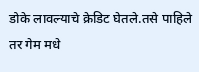डोके लावल्याचे क्रेडिट घेतले.तसे पाहिले तर गेम मधे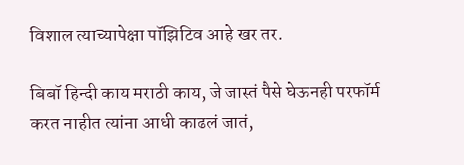विशाल त्याच्यापेक्षा पॉझिटिव आहे खर तर.

बिबॉ हिन्दी काय मराठी काय, जे जास्तं पैसे घेऊनही परफॉर्म करत नाहीत त्यांना आधी काढलं जातं,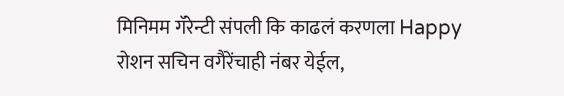मिनिमम गॅरेन्टी संपली कि काढलं करणला Happy
रोशन सचिन वगैरेंचाही नंबर येईल,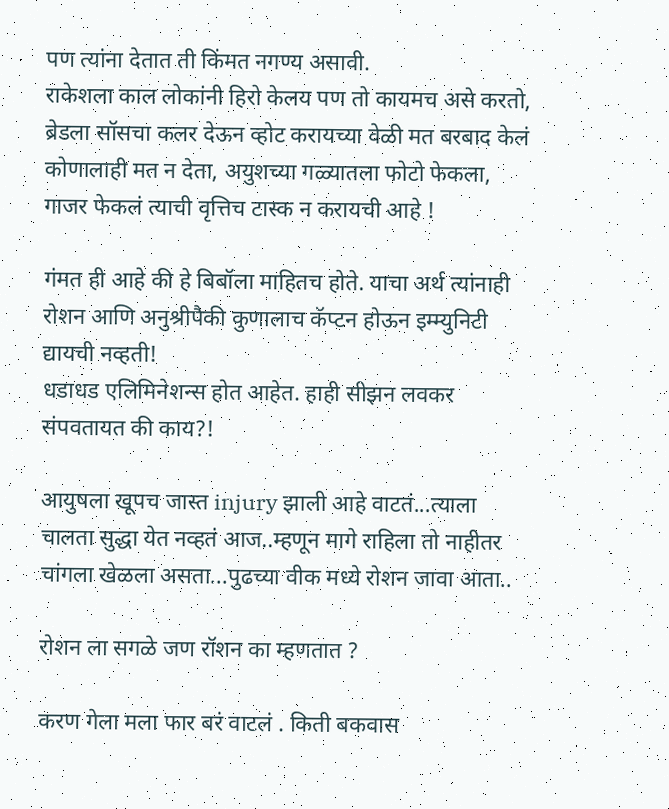पण त्यांना देतात ती किंमत नगण्य असावी.
राकेशला काल लोकांनी हिरो केलय पण तो कायमच असे करतो, ब्रेडला सॉसचा कलर देऊन व्होट करायच्या वेळी मत बरबाद केलं कोणालाही मत न देता, अयुशच्या गळ्यातला फोटो फेकला, गाजर फेकलं त्याची वृत्तिच टास्क न करायची आहे !

गंमत ही आहे की हे बिबॉला माहितच होते. याचा अर्थ त्यांनाही रोशन आणि अनुश्रीपैकी कुणालाच कॅप्टन होऊन इम्म्युनिटी द्यायची नव्हती!
धडाधड एलिमिनेशन्स होत आहेत. हाही सीझन लवकर संपवतायत की काय?!

आयुषला खूपच जास्त injury झाली आहे वाटतं...त्याला चालता सुद्धा येत नव्हतं आज..म्हणून मागे राहिला तो नाहीतर चांगला खेळला असता...पुढच्या वीक मध्ये रोशन जावा आता..

रोशन ला सगळे जण रॉशन का म्हणतात ?

करण गेला मला फार बरं वाटलं . किती बकवास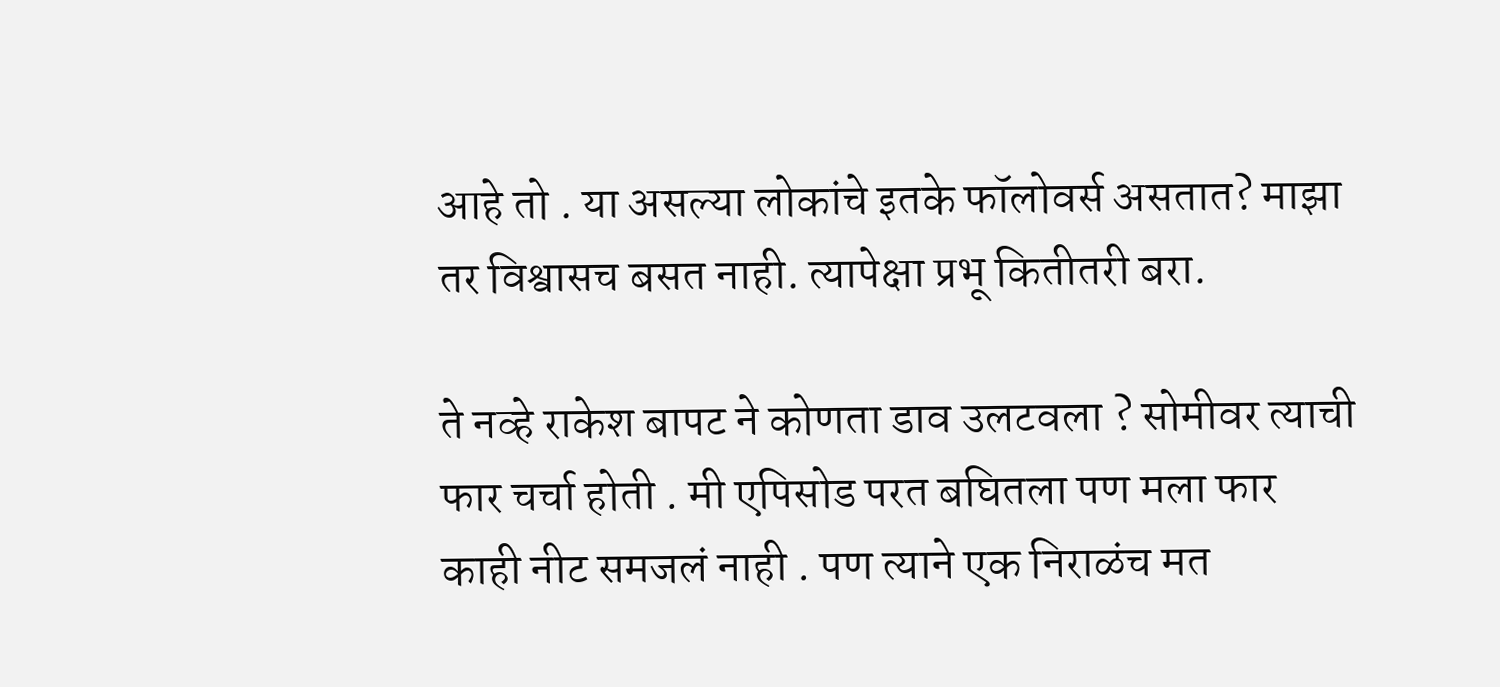आहे तो . या असल्या लोकांचे इतके फॉलोवर्स असतात? माझा तर विश्वासच बसत नाही. त्यापेक्षा प्रभू कितीतरी बरा.

ते नव्हे राकेश बापट ने कोणता डाव उलटवला ? सोमीवर त्याची फार चर्चा होती . मी एपिसोड परत बघितला पण मला फार काही नीट समजलं नाही . पण त्याने एक निराळंच मत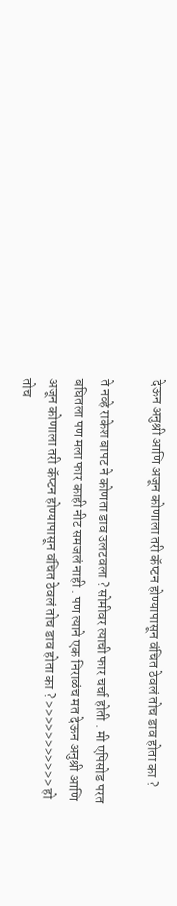देऊन अनुश्री आणि अजून कोणाला तरी कॅप्टन होण्यापासून वंचित ठेवलं तोच डाव होता का ?

ते नव्हे राकेश बापट ने कोणता डाव उलटवला ? सोमीवर त्याची फार चर्चा होती . मी एपिसोड परत बघितला पण मला फार काही नीट समजलं नाही . पण त्याने एक निराळंच मत देऊन अनुश्री आणि अजून कोणाला तरी कॅप्टन होण्यापासून वंचित ठेवलं तोच डाव होता का ? >>>>>>>>>>> हो तोच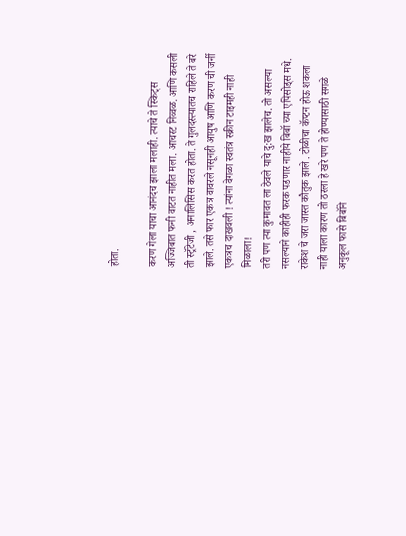होता.

करण गेला याचा आनंदच झाला मलाही. त्याचे ते स्किट्स अज्जिबात फनी वाटत नाहीत मला. आचरट निव्वळ. आणि कसली ती स्ट्रॅटेजी , अनालिसिस करत होता. ते गुलदस्त्यातच राहिले ते बरे झाले. तसे फार एकत्र वावरले नसूनही आयुष आणि करण ची जर्नी एकत्रच दाखवली ! त्यांना वेगळा स्वतंत्र स्क्रीन टाइमही नाही मिळाला!
तरी पण त्या कुमावत ला ठेवले याचे दु:ख झालेच. तो असल्या नसल्याने काहीही फरक पडणार नाहीये बिबॉ च्या एपिसोड्स मधे.
राकेश चे जरा जास्त कौतुक झाले . टोळीचा कॅप्टन होऊ शकला नाही याला कारण तो ठरला हे खरे पण ते होण्यासाठी सगळे अनुकूल फासे बिबॉने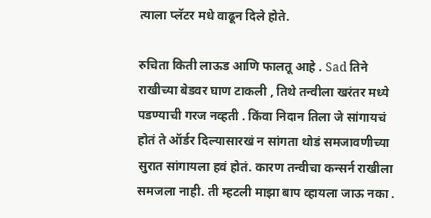त्याला प्लॅटर मधे वाढून दिले होते.

रुचिता किती लाऊड आणि फालतू आहे . Sad तिने राखीच्या बेडवर घाण टाकली , तिथे तन्वीला खरंतर मध्ये पडण्याची गरज नव्हती . किंवा निदान तिला जे सांगायचं होतं ते ऑर्डर दिल्यासारखं न सांगता थोडं समजावणीच्या सुरात सांगायला हवं होतं. कारण तन्वीचा कन्सर्न राखीला समजला नाही. ती म्हटली माझा बाप व्हायला जाऊ नका .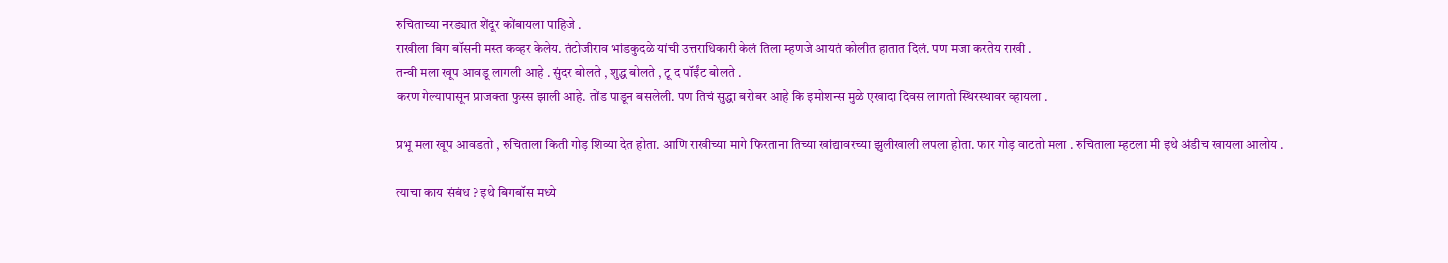रुचिताच्या नरड्यात शेंदूर कोंबायला पाहिजे .
राखीला बिग बॉसनी मस्त कव्हर केलेय. तंटोजीराव भांडकुदळे यांची उत्तराधिकारी केलं तिला म्हणजे आयतं कोलीत हातात दिलं. पण मजा करतेय राखी .
तन्वी मला खूप आवडू लागली आहे . सुंदर बोलते , शुद्ध बोलते , टू द पॉईंट बोलते .
करण गेल्यापासून प्राजक्ता फुस्स झाली आहे. तोंड पाडून बसलेली. पण तिचं सुद्धा बरोबर आहे कि इमोशन्स मुळे एखादा दिवस लागतो स्थिरस्थावर व्हायला .

प्रभू मला खूप आवडतो , रुचिताला किती गोड़ शिव्या देत होता. आणि राखीच्या मागे फिरताना तिच्या खांद्यावरच्या झुलीखाली लपला होता. फार गोड़ वाटतो मला . रुचिताला म्हटला मी इथे अंडीच खायला आलोय .

त्याचा काय संबंध ? इथे बिगबॉस मध्ये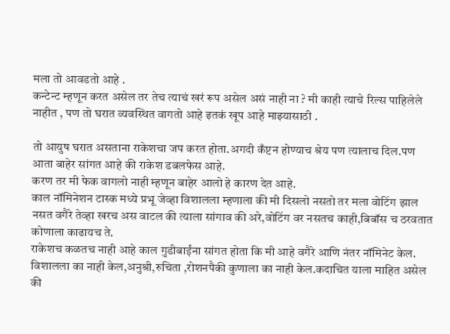मला तो आवडतो आहे .
कन्टेन्ट म्हणून करत असेल तर तेच त्याचं खरं रूप असेल असं नाही ना ? मी काही त्याचे रिल्स पाहिलेले नाहीत , पण तो घरात व्यवस्थित वागतो आहे इतकं खूप आहे माझ्यासाठी .

तो आयुष घरात असताना राकेशचा जप करत होता.अगदी कँप्टन होण्याच श्रेय पण त्यालाच दिल.पण आता बाहेर सांगत आहे की राकेश डबलफेस आहे.
करण तर मी फेक वागलो नाही म्हणून बाहेर आलो हे कारण देत आहे.
काल नॉमिनेशन टास्क मध्ये प्रभू जेव्हा विशालला म्हणाला की मी दिसलो नसतो तर मला वोटिंग झाल नसत वगैरे तेव्हा खरच अस वाटल की त्याला सांगाव की अरे,वोटिंग वर नसतच काही,बिबॉस च ठरवतात कोणाला काढायच ते.
राकेशच कळतच नाही आहे काल गुडीबाईंना सांगत होता कि मी आहे वगैरे आणि नंतर नॉमिनेट केल.
विशालला का नाही केल,अनुश्री,रुचिता ,रोशनपैकी कुणाला का नाही केल.कदाचित याला माहित असेल की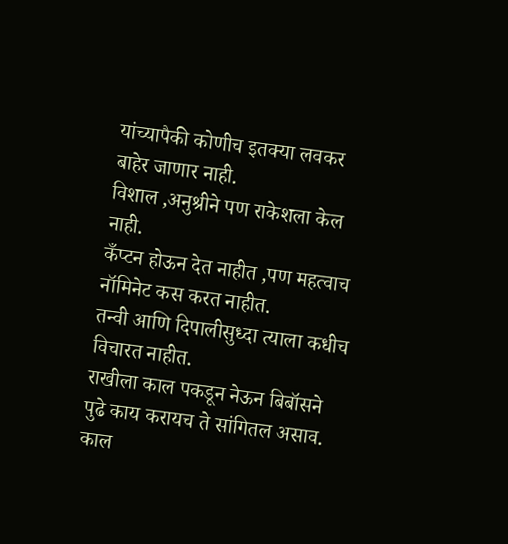यांच्यापैकी कोणीच इतक्या लवकर बाहेर जाणार नाही.
विशाल ,अनुश्रीने पण राकेशला केल नाही.
कँप्टन होऊन देत नाहीत ,पण महत्वाच नॉमिनेट कस करत नाहीत.
तन्वी आणि दिपालीसुध्दा त्याला कधीच विचारत नाहीत.
राखीला काल पकडून नेऊन बिबॉसने पुढे काय करायच ते सांगितल असाव.
काल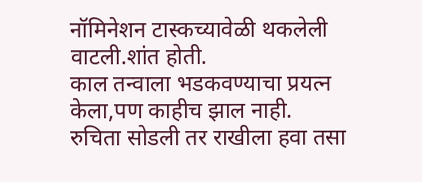नॉमिनेशन टास्कच्यावेळी थकलेली वाटली.शांत होती.
काल तन्वाला भडकवण्याचा प्रयत्न केला,पण काहीच झाल नाही.
रुचिता सोडली तर राखीला हवा तसा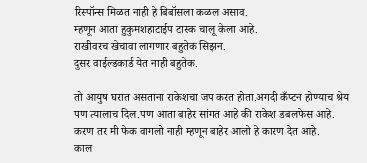रिस्पॉन्स मिळत नाही हे बिबॉसला कळल असाव.
म्हणून आता हुकुमशहाटाईप टास्क चालू केला आहे.
राखीवरच खेचावा लागणार बहुतेक सिझन.
दुसर वाईल्डकार्ड येत नाही बहुतेक.

तो आयुष घरात असताना राकेशचा जप करत होता.अगदी कँप्टन होण्याच श्रेय पण त्यालाच दिल.पण आता बाहेर सांगत आहे की राकेश डबलफेस आहे.
करण तर मी फेक वागलो नाही म्हणून बाहेर आलो हे कारण देत आहे.
काल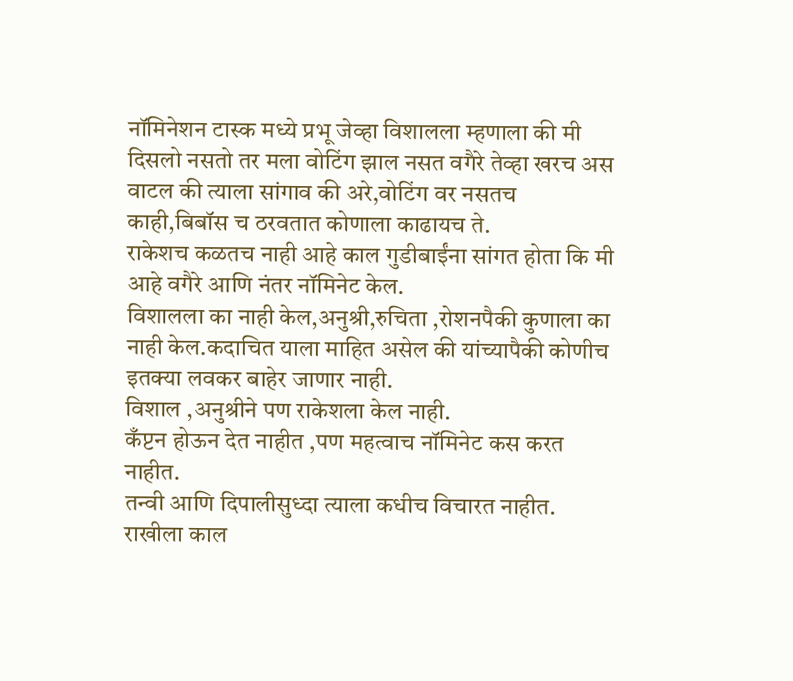नॉमिनेशन टास्क मध्ये प्रभू जेव्हा विशालला म्हणाला की मी दिसलो नसतो तर मला वोटिंग झाल नसत वगैरे तेव्हा खरच अस वाटल की त्याला सांगाव की अरे,वोटिंग वर नसतच काही,बिबॉस च ठरवतात कोणाला काढायच ते.
राकेशच कळतच नाही आहे काल गुडीबाईंना सांगत होता कि मी आहे वगैरे आणि नंतर नॉमिनेट केल.
विशालला का नाही केल,अनुश्री,रुचिता ,रोशनपैकी कुणाला का नाही केल.कदाचित याला माहित असेल की यांच्यापैकी कोणीच इतक्या लवकर बाहेर जाणार नाही.
विशाल ,अनुश्रीने पण राकेशला केल नाही.
कँप्टन होऊन देत नाहीत ,पण महत्वाच नॉमिनेट कस करत नाहीत.
तन्वी आणि दिपालीसुध्दा त्याला कधीच विचारत नाहीत.
राखीला काल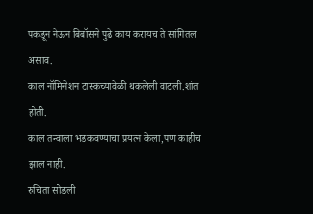पकडून नेऊन बिबॉसने पुढे काय करायच ते सांगितल असाव.
काल नॉमिनेशन टास्कच्यावेळी थकलेली वाटली.शांत होती.
काल तन्वाला भडकवण्याचा प्रयत्न केला,पण काहीच झाल नाही.
रुचिता सोडली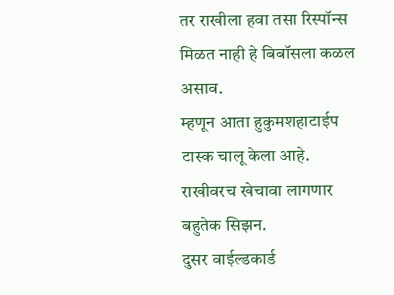तर राखीला हवा तसा रिस्पॉन्स मिळत नाही हे बिबॉसला कळल असाव.
म्हणून आता हुकुमशहाटाईप टास्क चालू केला आहे.
राखीवरच खेचावा लागणार बहुतेक सिझन.
दुसर वाईल्डकार्ड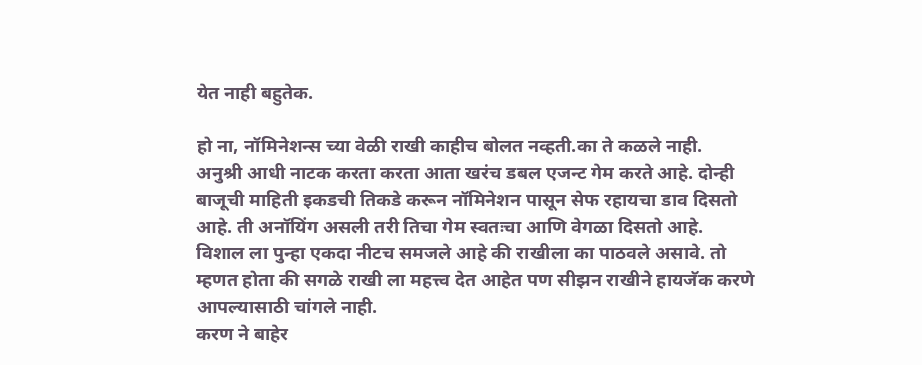येत नाही बहुतेक.

हो ना, नॉमिनेशन्स च्या वेळी राखी काहीच बोलत नव्हती.का ते कळले नाही.
अनुश्री आधी नाटक करता करता आता खरंच डबल एजन्ट गेम करते आहे. दोन्ही बाजूची माहिती इकडची तिकडे करून नॉमिनेशन पासून सेफ रहायचा डाव दिसतो आहे. ती अनॉयिंग असली तरी तिचा गेम स्वतःचा आणि वेगळा दिसतो आहे.
विशाल ला पुन्हा एकदा नीटच समजले आहे की राखीला का पाठवले असावे. तो म्हणत होता की सगळे राखी ला महत्त्व देत आहेत पण सीझन राखीने हायजॅक करणे आपल्यासाठी चांगले नाही.
करण ने बाहेर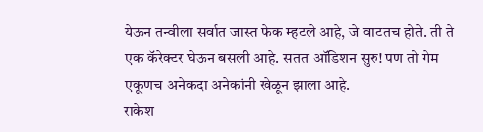येऊन तन्वीला सर्वात जास्त फेक म्हटले आहे, जे वाटतच होते. ती ते एक कॅरेक्टर घेऊन बसली आहे. सतत ऑडिशन सुरु! पण तो गेम एकूणच अनेकदा अनेकांनी खेळून झाला आहे.
राकेश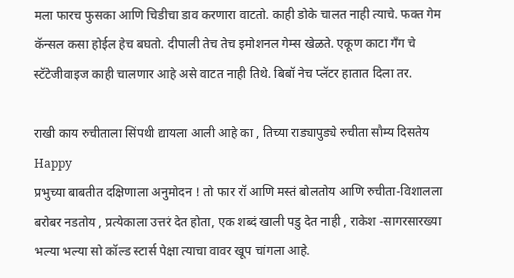मला फारच फुसका आणि चिडीचा डाव करणारा वाटतो. काही डोके चालत नाही त्याचे. फक्त गेम कॅन्सल कसा होईल हेच बघतो. दीपाली तेच तेच इमोशनल गेम्स खेळते. एकूण काटा गँग चे स्टॅटेजीवाइज काही चालणार आहे असे वाटत नाही तिथे. बिबॉ नेच प्लॅटर हातात दिला तर.

राखी काय रुचीताला सिंपथी द्यायला आली आहे का , तिच्या राड्यापुड्ये रुचीता सौम्य दिसतेय Happy
प्रभुच्या बाबतीत दक्षिणाला अनुमोदन ! तो फार रॉ आणि मस्तं बोलतोय आणि रुचीता-विशालला बरोबर नडतोय , प्रत्येकाला उत्तरं देत होता, एक शब्दं खाली पडु देत नाही , राकेश -सागरसारख्या भल्या भल्या सो कॉल्ड स्टार्स पेक्षा त्याचा वावर खूप चांगला आहे.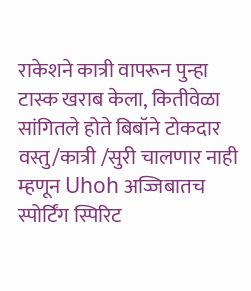राकेशने कात्री वापरून पुन्हा टास्क खराब केला, कितीवेळा सांगितले होते बिबॉने टोकदार वस्तु/कात्री /सुरी चालणार नाही म्हणून Uhoh अज्जिबातच स्पोर्टिंग स्पिरिट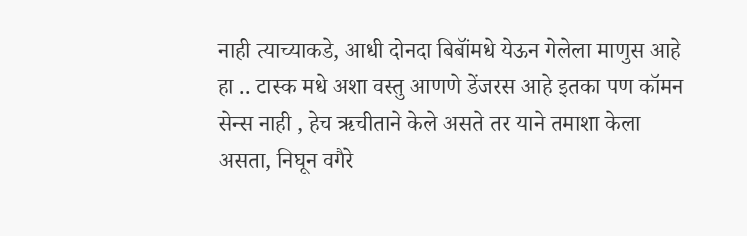नाही त्याच्याकडे, आधी दोनदा बिबॉंमधे येऊन गेलेला माणुस आहे हा .. टास्क मधे अशा वस्तु आणणे डेंजरस आहे इतका पण कॉमन सेन्स नाही , हेच ऋचीताने केले असते तर याने तमाशा केला असता, निघून वगैरे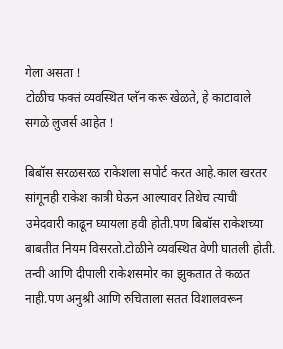गेला असता !
टोळीच फक्तं व्यवस्थित प्लॅन करू खेळते, हे काटावाले सगळे लुजर्स आहेत !

बिबॉस सरळसरळ राकेशला सपोर्ट करत आहे.काल खरतर सांगूनही राकेश कात्री घेऊन आल्यावर तिथेच त्याची उमेदवारी काढून घ्यायला हवी होती.पण बिबॉस राकेशच्या बाबतीत नियम विसरतो.टोळीने व्यवस्थित वेणी घातली होती.
तन्वी आणि दीपाली राकेशसमोर का झुकतात ते कळत नाही.पण अनुश्री आणि रुचिताला सतत विशालवरून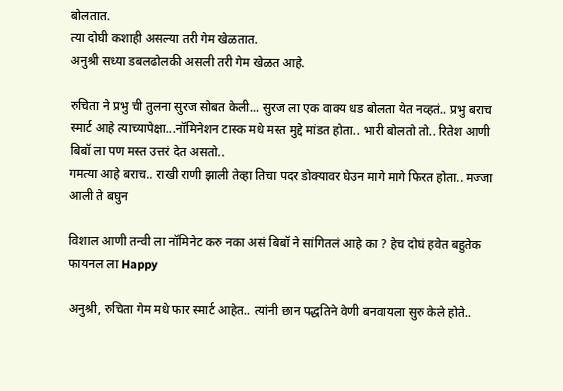बोलतात.
त्या दोघी कशाही असल्या तरी गेम खेळतात.
अनुश्री सध्या डबलढोलकी असली तरी गेम खेळत आहे.

रुचिता ने प्रभु ची तुलना सुरज सोबत केली... सुरज ला एक वाक्य धड बोलता येत नव्हतं.. प्रभु बराच स्मार्ट आहे त्याच्यापेक्षा...नॉमिनेशन टास्क मधे मस्त मुद्दे मांडत होता.. भारी बोलतो तो.. रितेश आणी बिबॉ ला पण मस्त उत्तरं देत असतो..
गमत्या आहे बराच.. राखी राणी झाली तेव्हा तिचा पदर डोक्यावर घेउन मागे मागे फिरत होता.. मज्जा आली ते बघुन

विशाल आणी तन्वी ला नॉमिनेट करु नका असं बिबॉ ने सांगितलं आहे का ? हेच दोघं हवेत बहुतेक फायनल ला Happy

अनुश्री, रुचिता गेम मधे फार स्मार्ट आहेत.. त्यांनी छान पद्धतिने वेणी बनवायला सुरु केले होते..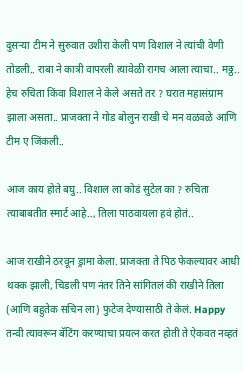दुसर्‍या टीम ने सुरुवात उशीरा केली पण विशाल ने त्यांची वेणी तोडली.. राबा ने कात्री वापरली त्यावेळी रागच आला त्याचा.. मठ्ठ.. हेच रुचिता किंवा विशाल ने केले असते तर ? घरात महासंग्राम झाला असता.. प्राजक्ता ने गोड बोलुन राखी चे मन वळवळे आणि टीम ए जिंकली..

आज काय होते बघु.. विशाल ला कोडं सुटेल का ? रुचिता त्याबाबतीत स्मार्ट आहे.., तिला पाठवायला हवं होतं..

आज राखीने ठरवून ड्रामा केला. प्राजक्ता ते पिठ फेकल्यावर आधी थक्क झाली, चिडली पण नंतर तिने सांगितलं की राखीने तिला (आणि बहुतेक सचिन ला) फुटेज देण्यासाठी ते केलं. Happy तन्वी त्यावरून बॅटिंग करण्याचा प्रयत्न करत होती ते ऐकवत नव्हतं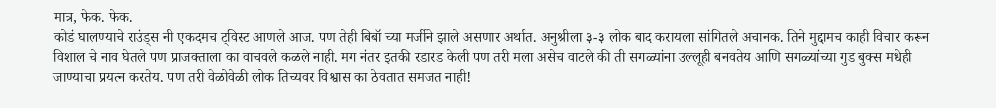मात्र, फेक. फेक.
कोडं घालण्याचे राउंड्स नी एकदमच ट्विस्ट आणले आज. पण तेही बिबॉ च्या मर्जीने झाले असणार अर्थात. अनुश्रीला ३-३ लोक बाद करायला सांगितले अचानक. तिने मुद्दामच काही विचार करून विशाल चे नाव घेतले पण प्राजक्ताला का वाचवले कळले नाही. मग नंतर इतकी रडारड केली पण तरी मला असेच वाटले की ती सगळ्यांना उल्लूही बनवतेय आणि सगळ्यांच्या गुड बुक्स मधेही जाण्याचा प्रयत्न करतेय. पण तरी वेळोवेळी लोक तिच्यवर विश्वास का ठेवतात समजत नाही!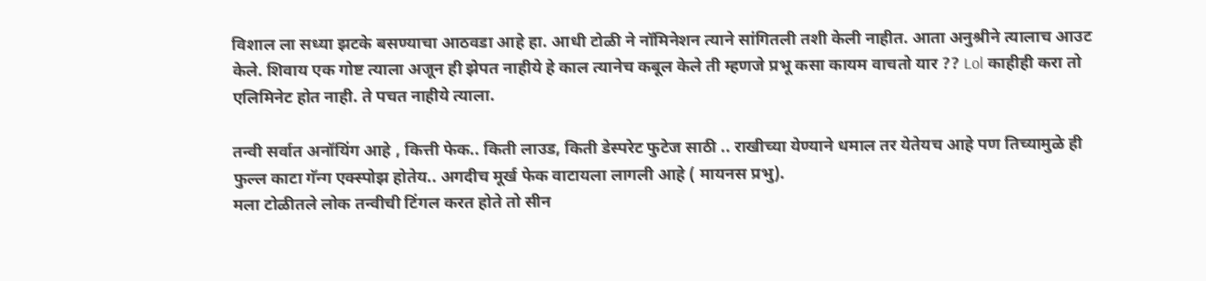विशाल ला सध्या झटके बसण्याचा आठवडा आहे हा. आधी टोळी ने नॉमिनेशन त्याने सांगितली तशी केली नाहीत. आता अनुश्रीने त्यालाच आउट केले. शिवाय एक गोष्ट त्याला अजून ही झेपत नाहीये हे काल त्यानेच कबूल केले ती म्हणजे प्रभू कसा कायम वाचतो यार ?? Lol काहीही करा तो एलिमिनेट होत नाही. ते पचत नाहीये त्याला.

तन्वी सर्वात अनॉयिंग आहे , कित्ती फेक.. किती लाउड, किती डेस्परेट फुटेज साठी .. राखीच्या येण्याने धमाल तर येतेयच आहे पण तिच्यामुळे ही फुल्ल काटा गॅन्ग एक्स्पोझ होतेय.. अगदीच मूर्ख फेक वाटायला लागली आहे ( मायनस प्रभु).
मला टोळीतले लोक तन्वीची टिंगल करत होते तो सीन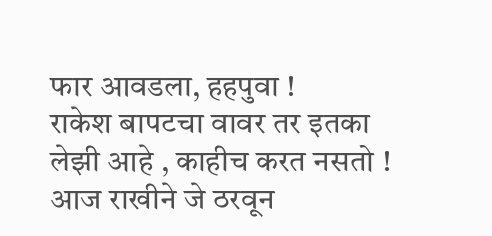फार आवडला, हहपुवा !
राकेश बापटचा वावर तर इतका लेझी आहे , काहीच करत नसतो !
आज राखीने जे ठरवून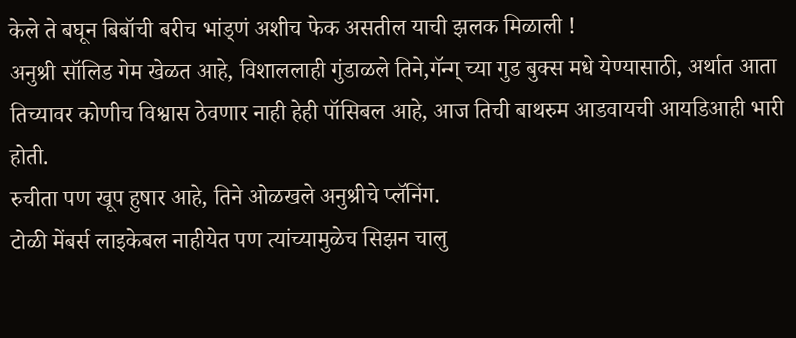केले ते बघून बिबॉची बरीच भांड्णं अशीच फेक असतील याची झलक मिळाली !
अनुश्री सॉलिड गेम खेळत आहे, विशाललाही गुंडाळले तिने,गॅन्ग् च्या गुड बुक्स मधे येण्यासाठी, अर्थात आता तिच्यावर कोणीच विश्वास ठेवणार नाही हेही पॉसिबल आहे, आज तिची बाथरुम आडवायची आयडिआही भारी होती.
रुचीता पण खूप हुषार आहे, तिने ओळखले अनुश्रीचे प्लॅनिंग.
टोळी मेंबर्स लाइकेबल नाहीयेत पण त्यांच्यामुळेच सिझन चालु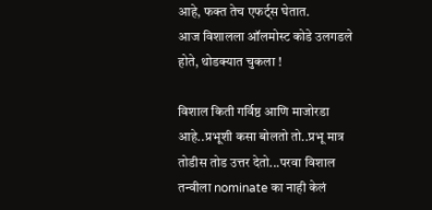आहे, फक्त तेच एफर्ट्स घेतात.
आज विशालला ऑलमोस्ट कोडे उलगडले होते, थोडक्यात चुकला !

विशाल किती गर्विष्ठ आणि माजोरडा आहे..प्रभूशी कसा बोलतो तो..प्रभू मात्र तोडीस तोड उत्तर देतो...परवा विशाल तन्वीला nominate का नाही केलं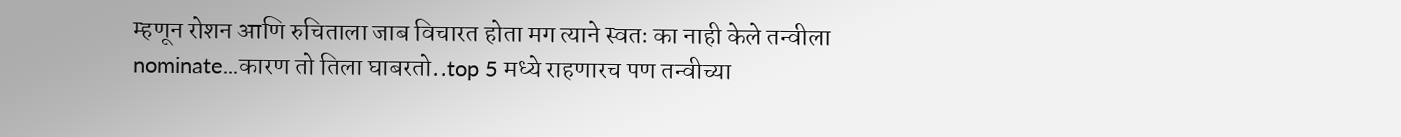म्हणून रोशन आणि रुचिताला जाब विचारत होता मग त्याने स्वतः का नाही केले तन्वीला nominate...कारण तो तिला घाबरतो..top 5 मध्ये राहणारच पण तन्वीच्या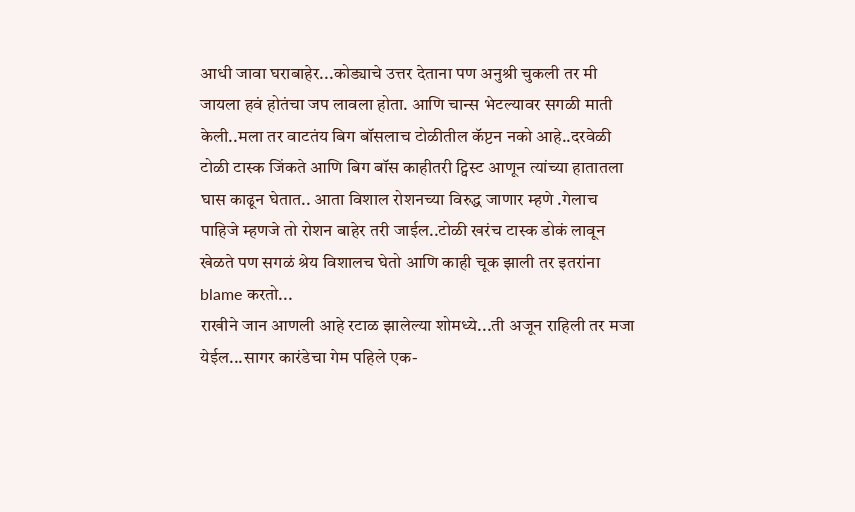आधी जावा घराबाहेर...कोड्याचे उत्तर देताना पण अनुश्री चुकली तर मी जायला हवं होतंचा जप लावला होता. आणि चान्स भेटल्यावर सगळी माती केली..मला तर वाटतंय बिग बॉसलाच टोळीतील कॅप्टन नको आहे..दरवेळी टोळी टास्क जिंकते आणि बिग बॉस काहीतरी ट्विस्ट आणून त्यांच्या हातातला घास काढून घेतात.. आता विशाल रोशनच्या विरुद्ध जाणार म्हणे .गेलाच पाहिजे म्हणजे तो रोशन बाहेर तरी जाईल..टोळी खरंच टास्क डोकं लावून खेळते पण सगळं श्रेय विशालच घेतो आणि काही चूक झाली तर इतरांना blame करतो...
राखीने जान आणली आहे रटाळ झालेल्या शोमध्ये...ती अजून राहिली तर मजा येईल...सागर कारंडेचा गेम पहिले एक-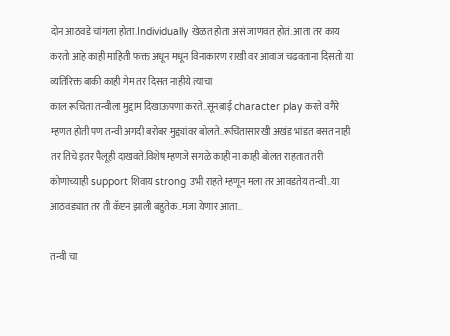दोन आठवडे चांगला होता.Individually खेळत होता असं जाणवत होतं. आता तर काय करतो आहे काही माहिती फक्त अधून मधून विनाकारण राखी वर आवाज चढवताना दिसतो या व्यतिरिक्त बाकी काही गेम तर दिसत नाहीये त्याचा
काल रूचिता तन्वीला मुद्दाम दिखाऊपणा करते..सूनबाई character play करते वगैरे म्हणत होती पण तन्वी अगदी बरोबर मुद्द्यांवर बोलते..रूचितासारखी अखंड भांडत बसत नाही तर तिचे इतर पैलूही दाखवते.विशेष म्हणजे सगळे काही ना काही बोलत राहतात तरी कोणाच्याही support शिवाय strong उभी राहते म्हणून मला तर आवडतेय तन्वी..या आठवड्यात तर ती कॅप्टन झाली बहुतेक..मजा येणार आता..

तन्वी चा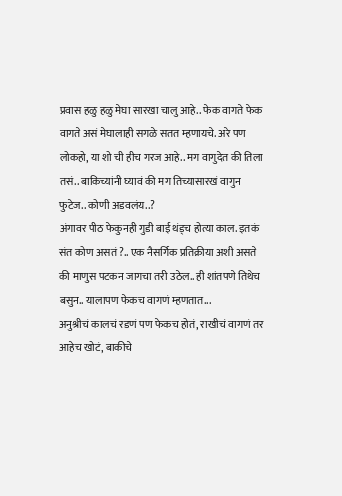प्रवास हळु हळु मेघा सारखा चालु आहे.. फेक वागते फेक वागते असं मेघालाही सगळे सतत म्हणायचे. अरे पण लोकहो, या शो ची हीच गरज आहे.. मग वागुदेत की तिला तसं.. बाकिच्यांनी घ्यावं की मग तिच्यासारखं वागुन फुटेज.. कोणी अडवलंय..?
अंगावर पीठ फेकुनही गुडी बाई थंड्च होत्या काल. इतकं संत कोण असतं ?.. एक नैसर्गिक प्रतिक्रीया अशी असते की माणुस पटकन जागचा तरी उठेल.. ही शांतपणे तिथेच बसुन.. यालापण फेकच वागणं म्हणतात...
अनुश्रीचं कालचं रडणं पण फेकच होतं, राखीचं वागणं तर आहेच खोटं, बाकीचे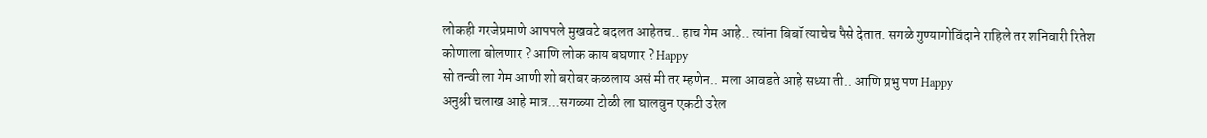लोकही गरजेप्रमाणे आपपले मुखवटे बदलत आहेतच.. हाच गेम आहे.. त्यांना बिबॉ त्याचेच पैसे देतात. सगळे गुण्यागोविंदाने राहिले तर शनिवारी रितेश कोणाला बोलणार ? आणि लोक काय बघणार ? Happy
सो तन्वी ला गेम आणी शो बरोबर कळलाय असं मी तर म्हणेन.. मला आवडते आहे सध्या ती.. आणि प्रभु पण Happy
अनुश्री चलाख आहे मात्र...सगळ्या टोळी ला घालवुन एकटी उरेल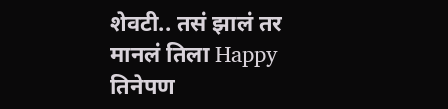शेवटी.. तसं झालं तर मानलं तिला Happy
तिनेपण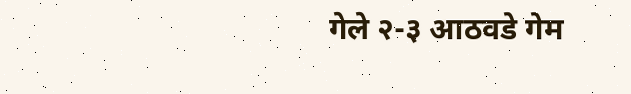गेले २-३ आठवडे गेम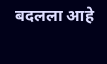बदलला आहे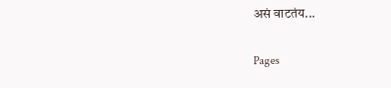असं वाटतंय...

Pages